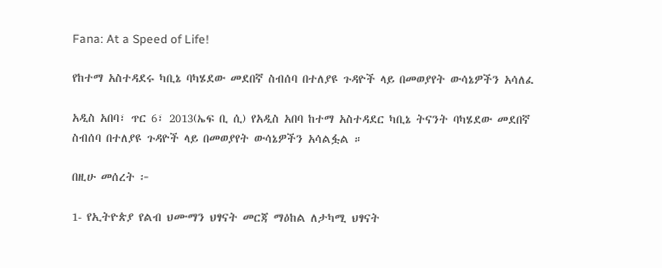Fana: At a Speed of Life!

የከተማ አስተዳደሩ ካቢኔ ባካሄደው መደበኛ ስብሰባ በተለያዩ ጉዳዮች ላይ በመወያየት ውሳኔዎችን አሳለፈ

አዲስ አበባ፣ ጥር 6፣ 2013(ኤፍ ቢ ሲ) የአዲስ አበባ ከተማ አስተዳደር ካቢኔ ትናንት ባካሄደው መደበኛ ስብሰባ በተለያዩ ጉዳዮች ላይ በመወያየት ውሳኔዎችን አሳልፏል ።

በዚሁ መሰረት ፦

1- የኢትዮጵያ የልብ ህሙማን ህፃናት መርጃ ማዕከል ለታካሚ ህፃናት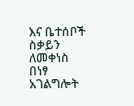እና ቤተሰቦች ስቃይን ለመቀነስ በነፃ አገልግሎት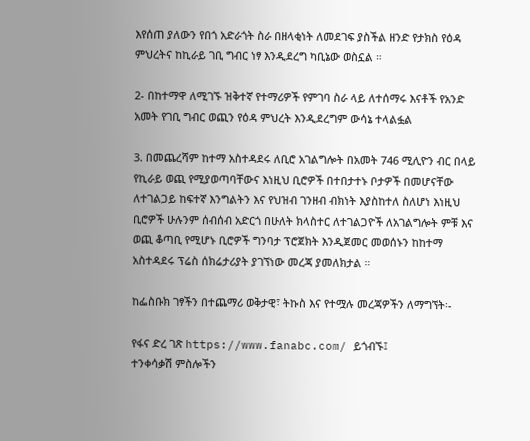እየሰጠ ያለውን የበጎ አድራጎት ስራ በዘላቂነት ለመደገፍ ያስችል ዘንድ የታክስ የዕዳ ምህረትና ከኪራይ ገቢ ግብር ነፃ እንዲደረግ ካቢኔው ወስኗል ።

2- በከተማዋ ለሚገኙ ዝቅተኛ የተማሪዎች የምገባ ስራ ላይ ለተሰማሩ እናቶች የአንድ አመት የገቢ ግብር ወጪን የዕዳ ምህረት እንዲደረግም ውሳኔ ተላልፏል

3. በመጨረሻም ከተማ አስተዳደሩ ለቢሮ አገልግሎት በአመት 746 ሚሊዮን ብር በላይ የኪራይ ወጪ የሚያወጣባቸውና እነዚህ ቢሮዎች በተበታተኑ ቦታዎች በመሆናቸው ለተገልጋይ ከፍተኛ እንግልትን እና የህዝብ ገንዘብ ብክነት እያስከተለ ስለሆነ እነዚህ ቢሮዎች ሁሉንም ሰብሰብ አድርጎ በሁለት ክላስተር ለተገልጋዮች ለአገልግሎት ምቹ እና ወጪ ቆጣቢ የሚሆኑ ቢሮዎች ግንባታ ፕሮጀክት እንዲጀመር መወሰኑን ከከተማ አስተዳደሩ ፕሬስ ሰክሬታሪያት ያገኘነው መረጃ ያመለክታል ።

ከፌስቡክ ገፃችን በተጨማሪ ወቅታዊ፣ ትኩስ እና የተሟሉ መረጃዎችን ለማግኘት፡-

የፋና ድረ ገጽ https://www.fanabc.com/ ይጎብኙ፤
ተንቀሳቃሽ ምስሎችን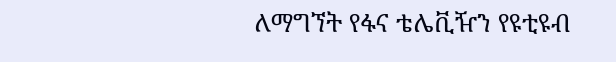ለማግኘት የፋና ቴሌቪዥን የዩቲዩብ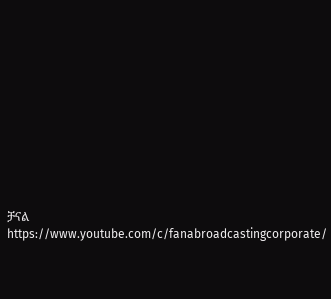ቻናል https://www.youtube.com/c/fanabroadcastingcorporate/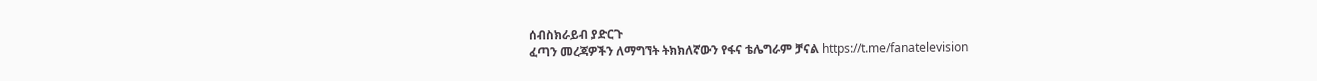ሰብስክራይብ ያድርጉ
ፈጣን መረጃዎችን ለማግኘት ትክክለኛውን የፋና ቴሌግራም ቻናል https://t.me/fanatelevision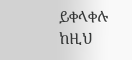ይቀላቀሉ
ከዚህ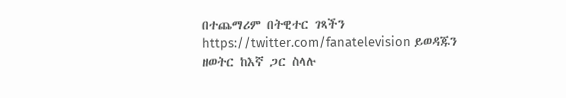በተጨማሪም በትዊተር ገጻችን https://twitter.com/fanatelevision ይወዳጁን
ዘወትር ከእኛ ጋር ስላሉ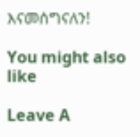እናመሰግናለን!

You might also like

Leave A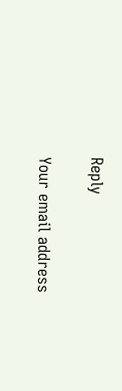Reply

Your email address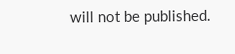will not be published.